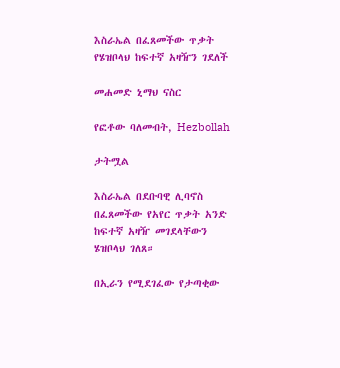እስራኤል በፈጸመችው ጥቃት የሄዝቦላህ ከፍተኛ አዛዥን ገደለች

መሐመድ ኒማህ ናስር

የፎቶው ባለመብት, Hezbollah

ታትሟል

እስራኤል በደቡባዊ ሊባኖስ በፈጸመችው የአየር ጥቃት አንድ ከፍተኛ አዛዥ መገደላቸውን ሄዝቦላህ ገለጸ።

በኢራን የሚደገፈው የታጣቂው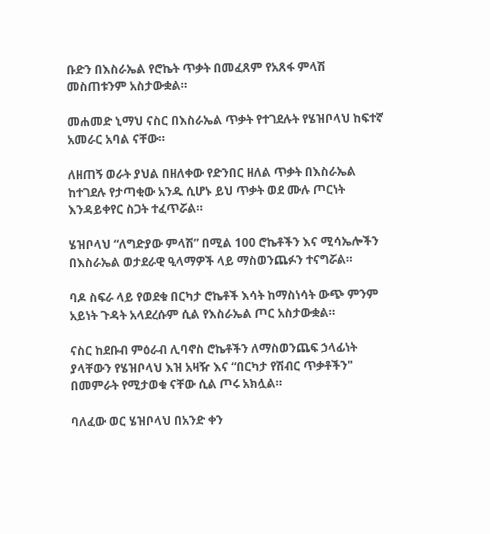ቡድን በእስራኤል የሮኬት ጥቃት በመፈጸም የአጸፋ ምላሽ መስጠቱንም አስታውቋል።

መሐመድ ኒማህ ናስር በእስራኤል ጥቃት የተገደሉት የሄዝቦላህ ከፍተኛ አመራር አባል ናቸው።

ለዘጠኝ ወራት ያህል በዘለቀው የድንበር ዘለል ጥቃት በእስራኤል ከተገደሉ የታጣቂው አንዱ ሲሆኑ ይህ ጥቃት ወደ ሙሉ ጦርነት እንዳይቀየር ስጋት ተፈጥሯል።

ሄዝቦላህ “ለግድያው ምላሽ” በሚል 100 ሮኬቶችን እና ሚሳኤሎችን በእስራኤል ወታደራዊ ዒላማዎች ላይ ማስወንጨፉን ተናግሯል።

ባዶ ስፍራ ላይ የወደቁ በርካታ ሮኬቶች እሳት ከማስነሳት ውጭ ምንም አይነት ጉዳት አላደረሱም ሲል የእስራኤል ጦር አስታውቋል።

ናስር ከደቡብ ምዕራብ ሊባኖስ ሮኬቶችን ለማስወንጨፍ ኃላፊነት ያላቸውን የሄዝቦላህ እዝ አዛዥ እና “በርካታ የሽብር ጥቃቶችን" በመምራት የሚታወቁ ናቸው ሲል ጦሩ አክሏል።

ባለፈው ወር ሄዝቦላህ በአንድ ቀን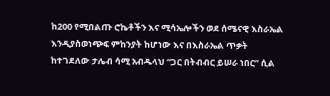ከ200 የሚበልጡ ሮኬቶችን እና ሚሳኤሎችን ወደ ሰሜናዊ እስራኤል እንዲያስወነጭፍ ምከንያት ከሆነው እና በእስራኤል ጥቃት ከተገደለው ታሌብ ሳሚ አብዱላህ “ጋር በትብብር ይሠራ ነበር” ሲል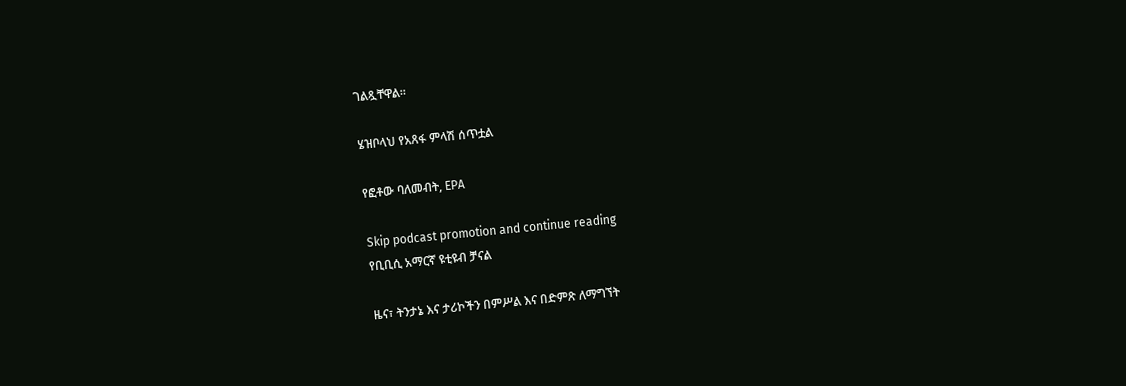ገልጿቸዋል።

ሄዝቦላህ የአጸፋ ምላሽ ሰጥቷል

የፎቶው ባለመብት, EPA

Skip podcast promotion and continue reading
የቢቢሲ አማርኛ ዩቲዩብ ቻናል

ዜና፣ ትንታኔ እና ታሪኮችን በምሥል እና በድምጽ ለማግኘት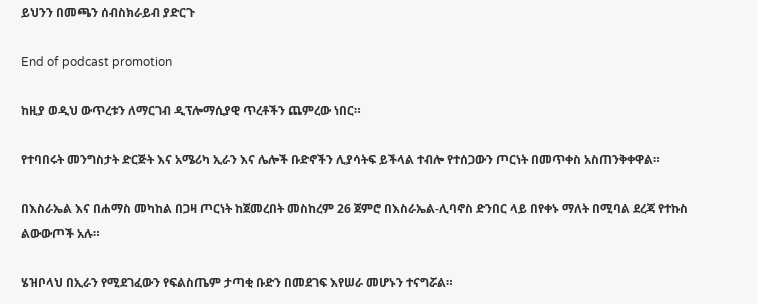ይህንን በመጫን ሰብስክራይብ ያድርጉ

End of podcast promotion

ከዚያ ወዲህ ውጥረቱን ለማርገብ ዲፕሎማሲያዊ ጥረቶችን ጨምረው ነበር።

የተባበሩት መንግስታት ድርጅት እና አሜሪካ ኢራን እና ሌሎች ቡድኖችን ሊያሳትፍ ይችላል ተብሎ የተሰጋውን ጦርነት በመጥቀስ አስጠንቅቀዋል።

በእስራኤል እና በሐማስ መካከል በጋዛ ጦርነት ከጀመረበት መስከረም 26 ጀምሮ በእስራኤል-ሊባኖስ ድንበር ላይ በየቀኑ ማለት በሚባል ደረጃ የተኩስ ልውውጦች አሉ።

ሄዝቦላህ በኢራን የሚደገፈውን የፍልስጤም ታጣቂ ቡድን በመደገፍ እየሠራ መሆኑን ተናግሯል።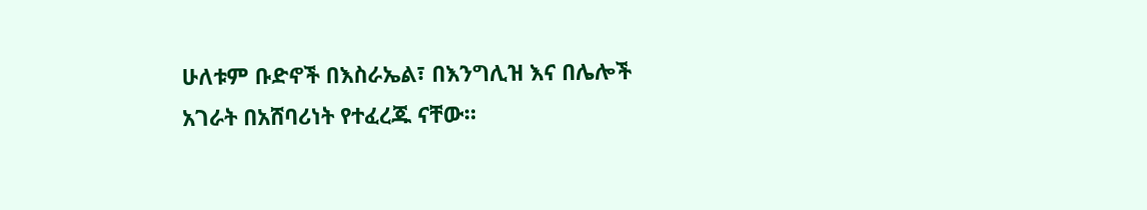ሁለቱም ቡድኖች በእስራኤል፣ በእንግሊዝ እና በሌሎች አገራት በአሸባሪነት የተፈረጁ ናቸው።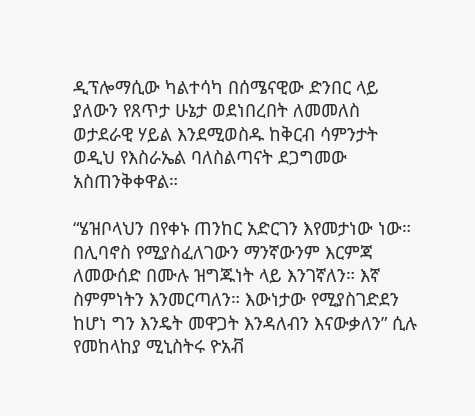ዲፕሎማሲው ካልተሳካ በሰሜናዊው ድንበር ላይ ያለውን የጸጥታ ሁኔታ ወደነበረበት ለመመለስ ወታደራዊ ሃይል እንደሚወስዱ ከቅርብ ሳምንታት ወዲህ የእስራኤል ባለስልጣናት ደጋግመው አስጠንቅቀዋል።

“ሄዝቦላህን በየቀኑ ጠንከር አድርገን እየመታነው ነው። በሊባኖስ የሚያስፈለገውን ማንኛውንም እርምጃ ለመውሰድ በሙሉ ዝግጁነት ላይ እንገኛለን። እኛ ስምምነትን እንመርጣለን። እውነታው የሚያስገድደን ከሆነ ግን እንዴት መዋጋት እንዳለብን እናውቃለን” ሲሉ የመከላከያ ሚኒስትሩ ዮአቭ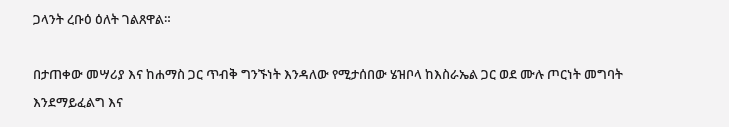ጋላንት ረቡዕ ዕለት ገልጸዋል።

በታጠቀው መሣሪያ እና ከሐማስ ጋር ጥብቅ ግንኙነት እንዳለው የሚታሰበው ሄዝቦላ ከእስራኤል ጋር ወደ ሙሉ ጦርነት መግባት እንደማይፈልግ እና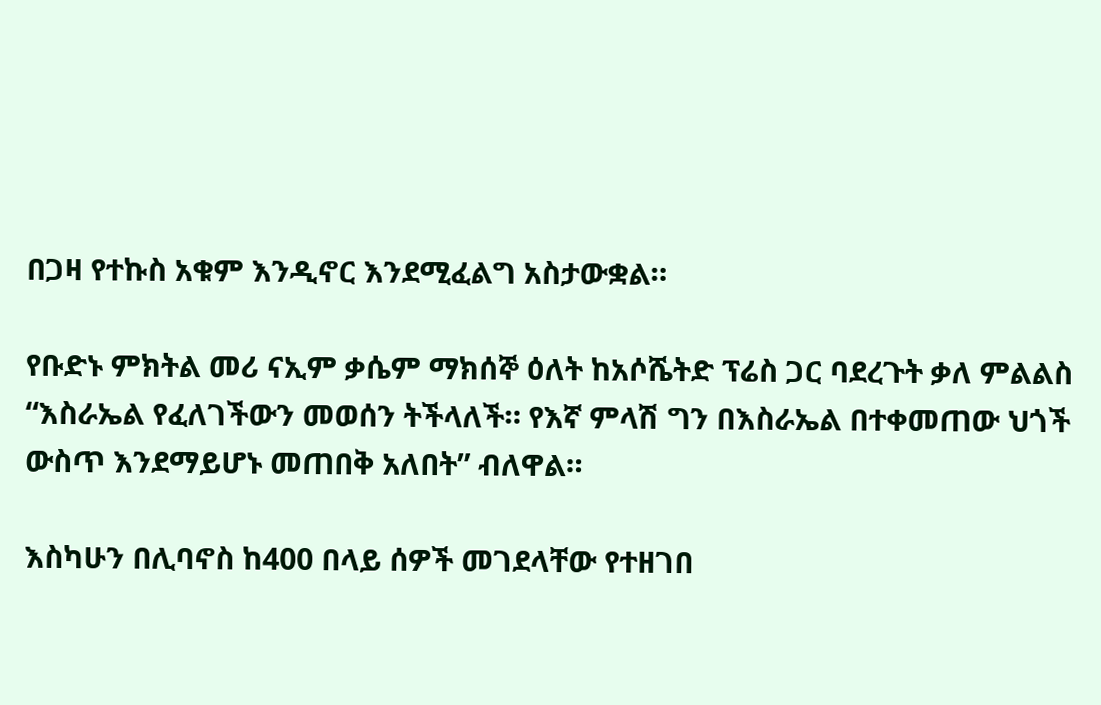በጋዛ የተኩስ አቁም እንዲኖር እንደሚፈልግ አስታውቋል።

የቡድኑ ምክትል መሪ ናኢም ቃሴም ማክሰኞ ዕለት ከአሶሼትድ ፕሬስ ጋር ባደረጉት ቃለ ምልልስ “እስራኤል የፈለገችውን መወሰን ትችላለች። የእኛ ምላሽ ግን በእስራኤል በተቀመጠው ህጎች ውስጥ እንደማይሆኑ መጠበቅ አለበት” ብለዋል።

እስካሁን በሊባኖስ ከ400 በላይ ሰዎች መገደላቸው የተዘገበ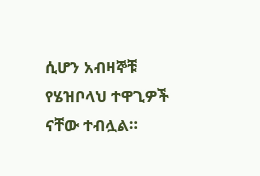ሲሆን አብዛኞቹ የሄዝቦላህ ተዋጊዎች ናቸው ተብሏል።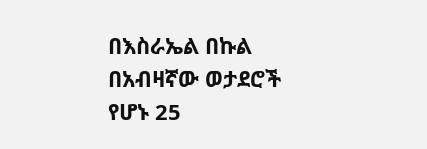በእስራኤል በኩል በአብዛኛው ወታደሮች የሆኑ 25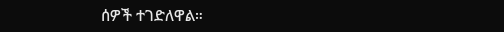ሰዎች ተገድለዋል።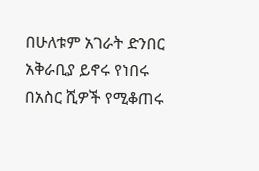በሁለቱም አገራት ድንበር አቅራቢያ ይኖሩ የነበሩ በአስር ሺዎች የሚቆጠሩ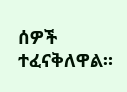ሰዎች ተፈናቅለዋል።